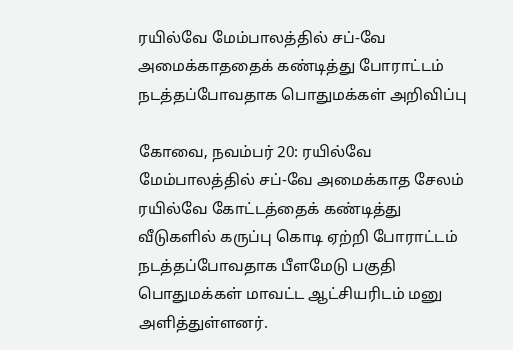ரயில்வே மேம்பாலத்தில் சப்-வே அமைக்காததைக் கண்டித்து போராட்டம் நடத்தப்போவதாக பொதுமக்கள் அறிவிப்பு

கோவை, நவம்பர் 20: ரயில்வே மேம்பாலத்தில் சப்-வே அமைக்காத சேலம் ரயில்வே கோட்டத்தைக் கண்டித்து வீடுகளில் கருப்பு கொடி ஏற்றி போராட்டம் நடத்தப்போவதாக பீளமேடு பகுதி பொதுமக்கள் மாவட்ட ஆட்சியரிடம் மனு அளித்துள்ளனர்.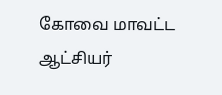கோவை மாவட்ட ஆட்சியர்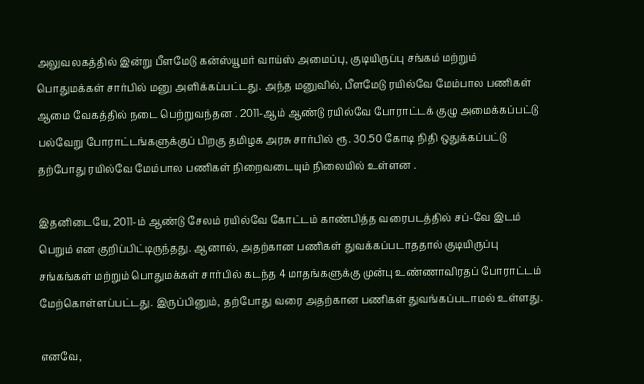அலுவலகத்தில் இன்று பீளமேடு கன்ஸ்யூமர் வாய்ஸ் அமைப்பு, குடியிருப்பு சங்கம் மற்றும் பொதுமக்கள் சார்பில் மனு அளிக்கப்பட்டது. அந்த மனுவில், பீளமேடு ரயில்வே மேம்பால பணிகள் ஆமை வேகத்தில் நடை பெற்றுவந்தன . 2011-ஆம் ஆண்டு ரயில்வே போராட்டக் குழு அமைக்கப்பட்டு பல்வேறு போராட்டங்களுக்குப் பிறகு தமிழக அரசு சார்பில் ரூ. 30.50 கோடி நிதி ஒதுக்கப்பட்டு தற்போது ரயில்வே மேம்பால பணிகள் நிறைவடையும் நிலையில் உள்ளன .

இதனிடையே, 2011-ம் ஆண்டு சேலம் ரயில்வே கோட்டம் காண்பித்த வரைபடத்தில் சப்-வே இடம் பெறும் என குறிப்பிட்டிருந்தது. ஆனால், அதற்கான பணிகள் துவக்கப்படாததால் குடியிருப்பு சங்கங்கள் மற்றும் பொதுமக்கள் சார்பில் கடந்த 4 மாதங்களுக்கு முன்பு உண்ணாவிரதப் போராட்டம் மேற்கொள்ளப்பட்டது. இருப்பினும், தற்போது வரை அதற்கான பணிகள் துவங்கப்படாமல் உள்ளது.

எனவே,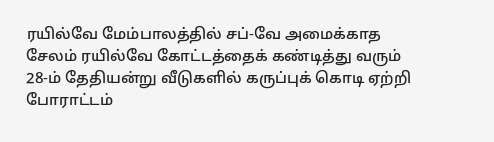ரயில்வே மேம்பாலத்தில் சப்-வே அமைக்காத சேலம் ரயில்வே கோட்டத்தைக் கண்டித்து வரும் 28-ம் தேதியன்று வீடுகளில் கருப்புக் கொடி ஏற்றி போராட்டம்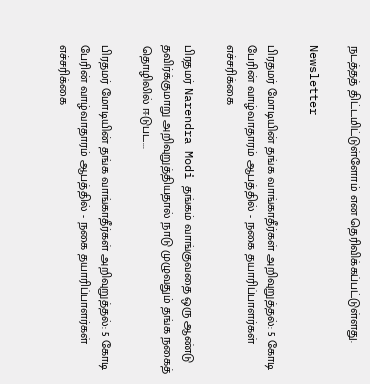நடத்தத் திட்டமிட்டுள்ளோம் என தெரிவிக்கப்பட்டுள்ளது.

Newsletter

பிரதமர் மோடியின் தங்க வாங்காதீர்கள் அறிவுறுத்தல்: 5 கோடி பேரின் வாழ்வாதாரம் ஆபத்தில் - நகை தயாரிப்பாளர்கள் எச்சரிக்கை

பிரதமர் Narendra Modi தங்கம் வாங்குவதை ஒரு ஆண்டு தவிர்க்குமாறு அறிவுறுத்தியதால் நாடு முழுவதும் தங்க நகைத் தொழிலில் ஈடுபட...

பிரதமர் மோடியின் தங்க வாங்காதீர்கள் அறிவுறுத்தல்: 5 கோடி பேரின் வாழ்வாதாரம் ஆபத்தில் - நகை தயாரிப்பாளர்கள் எச்சரிக்கை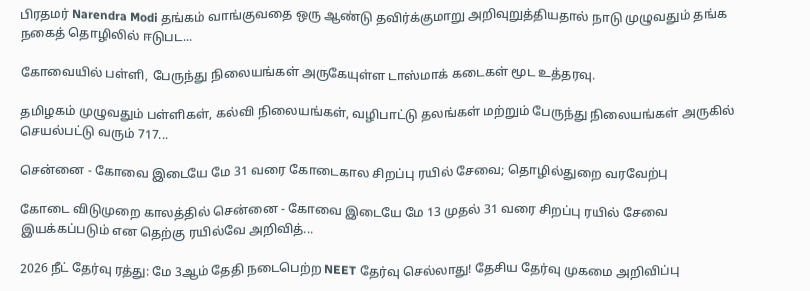பிரதமர் Narendra Modi தங்கம் வாங்குவதை ஒரு ஆண்டு தவிர்க்குமாறு அறிவுறுத்தியதால் நாடு முழுவதும் தங்க நகைத் தொழிலில் ஈடுபட...

கோவையில் பள்ளி, பேருந்து நிலையங்கள் அருகேயுள்ள டாஸ்மாக் கடைகள் மூட உத்தரவு.

தமிழகம் முழுவதும் பள்ளிகள், கல்வி நிலையங்கள், வழிபாட்டு தலங்கள் மற்றும் பேருந்து நிலையங்கள் அருகில் செயல்பட்டு வரும் 717...

சென்னை - கோவை இடையே மே 31 வரை கோடைகால சிறப்பு ரயில் சேவை; தொழில்துறை வரவேற்பு

கோடை விடுமுறை காலத்தில் சென்னை - கோவை இடையே மே 13 முதல் 31 வரை சிறப்பு ரயில் சேவை இயக்கப்படும் என தெற்கு ரயில்வே அறிவித்...

2026 நீட் தேர்வு ரத்து: மே 3ஆம் தேதி நடைபெற்ற NEET தேர்வு செல்லாது! தேசிய தேர்வு முகமை அறிவிப்பு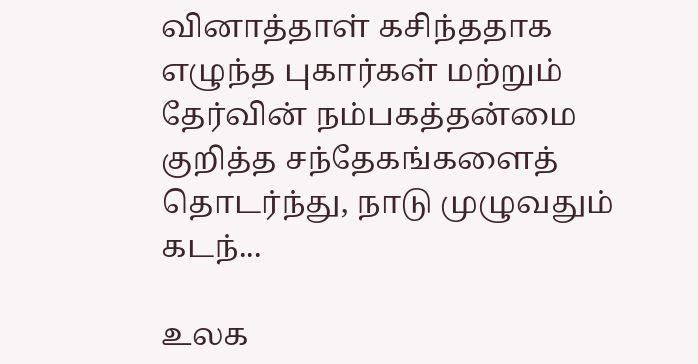வினாத்தாள் கசிந்ததாக எழுந்த புகார்கள் மற்றும் தேர்வின் நம்பகத்தன்மை குறித்த சந்தேகங்களைத் தொடர்ந்து, நாடு முழுவதும் கடந்...

உலக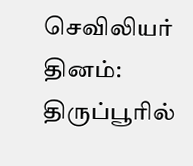செவிலியர் தினம்: திருப்பூரில்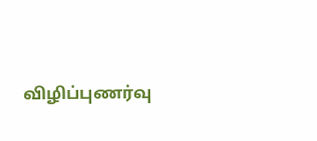விழிப்புணர்வு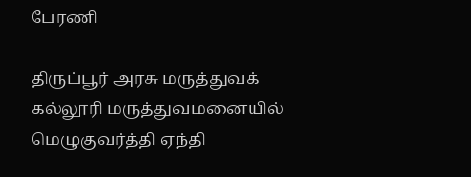பேரணி

திருப்பூர் அரசு மருத்துவக் கல்லூரி மருத்துவமனையில் மெழுகுவர்த்தி ஏந்தி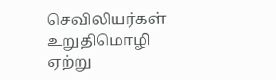செவிலியர்கள் உறுதிமொழி ஏற்று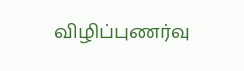விழிப்புணர்வு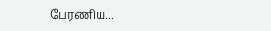பேரணிய...